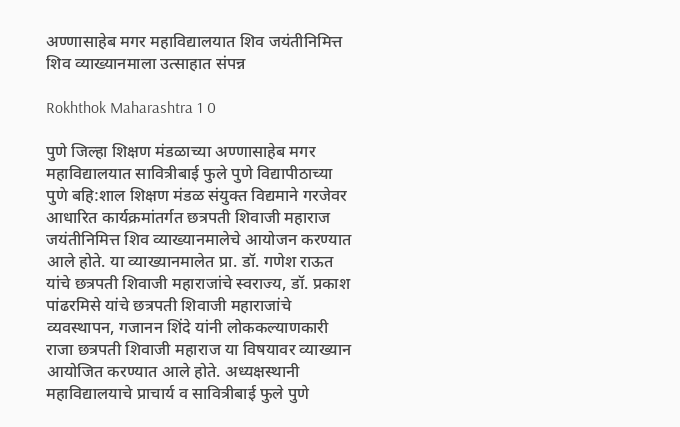अण्णासाहेब मगर महाविद्यालयात शिव जयंतीनिमित्त शिव व्याख्यानमाला उत्साहात संपन्न

Rokhthok Maharashtra 1 0

पुणे जिल्हा शिक्षण मंडळाच्या अण्णासाहेब मगर महाविद्यालयात सावित्रीबाई फुले पुणे विद्यापीठाच्या पुणे बहि:शाल शिक्षण मंडळ संयुक्त विद्यमाने गरजेवर आधारित कार्यक्रमांतर्गत छत्रपती शिवाजी महाराज जयंतीनिमित्त शिव व्याख्यानमालेचे आयोजन करण्यात आले होते. या व्याख्यानमालेत प्रा. डॉ. गणेश राऊत यांचे छत्रपती शिवाजी महाराजांचे स्वराज्य, डॉ. प्रकाश पांढरमिसे यांचे छत्रपती शिवाजी महाराजांचे व्यवस्थापन, गजानन शिंदे यांनी लोककल्याणकारी राजा छत्रपती शिवाजी महाराज या विषयावर व्याख्यान आयोजित करण्यात आले होते. अध्यक्षस्थानी महाविद्यालयाचे प्राचार्य व सावित्रीबाई फुले पुणे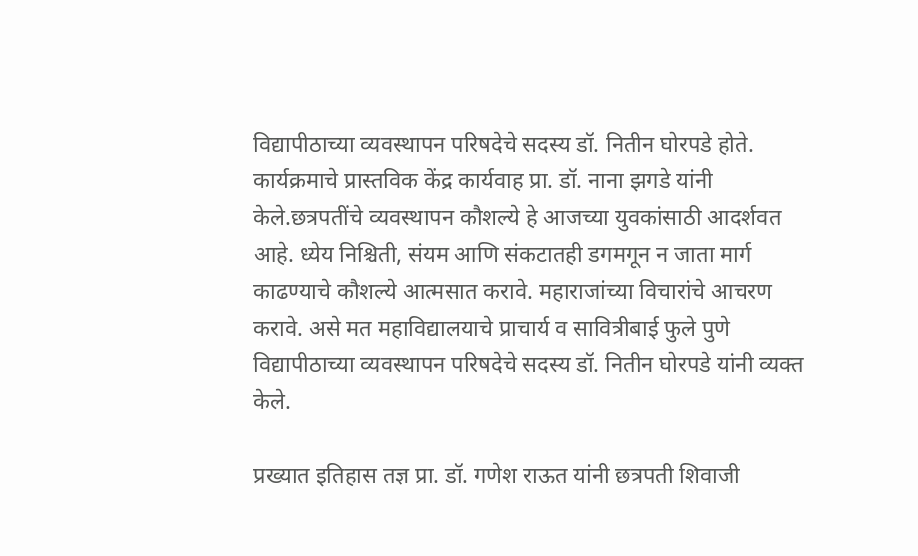विद्यापीठाच्या व्यवस्थापन परिषदेचे सदस्य डॉ. नितीन घोरपडे होते. कार्यक्रमाचे प्रास्तविक केंद्र कार्यवाह प्रा. डॉ. नाना झगडे यांनी केले.छत्रपतींचे व्यवस्थापन कौशल्ये हे आजच्या युवकांसाठी आदर्शवत आहे. ध्येय निश्चिती, संयम आणि संकटातही डगमगून न जाता मार्ग काढण्याचे कौशल्ये आत्मसात करावे. महाराजांच्या विचारांचे आचरण करावे. असे मत महाविद्यालयाचे प्राचार्य व सावित्रीबाई फुले पुणे विद्यापीठाच्या व्यवस्थापन परिषदेचे सदस्य डॉ. नितीन घोरपडे यांनी व्यक्त केले.

प्रख्यात इतिहास तज्ञ प्रा. डॉ. गणेश राऊत यांनी छत्रपती शिवाजी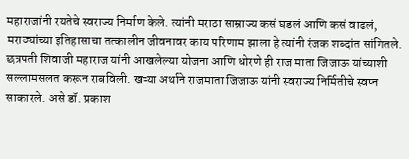महाराजांनी रयतेचे स्वराज्य निर्माण केले. त्यांनी मराठा साम्राज्य कसं घडलं आणि कसं वाढलं, मराठ्यांच्या इतिहासाचा तत्कालीन जीवनावर काय परिणाम झाला हे त्यांनी रंजक शब्दांत सांगितले. छत्रपती शिवाजी महाराज यांनी आखलेल्या योजना आणि धोरणे ही राज माता जिजाऊ यांच्याशी सल्लामसलत करून राबविली. खऱ्या अर्थाने राजमाता जिजाऊ यांनी स्वराज्य निर्मितीचे स्वप्न साकारले. असे डॉ. प्रकाश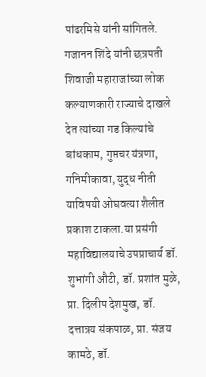पांढरमिसे यांनी सांगितले. गजानन शिंदे यांनी छत्रपती शिवाजी महाराजांच्या लोक कल्याणकारी राज्याचे दाखले देत त्यांच्या गड किल्यांचे बांधकाम, गुप्तचर यंत्रणा, गनिमीकावा, युद्ध नीती याविषयी ओघवत्या शैलीत प्रकाश टाकला.या प्रसंगी महाविद्यालयाचे उपप्राचार्य डॉ. शुभांगी औटी, डॉ. प्रशांत मुळे, प्रा. दिलीप देशमुख, डॉ. दत्तात्रय संकपाळ, प्रा. संजय कामठे, डॉ.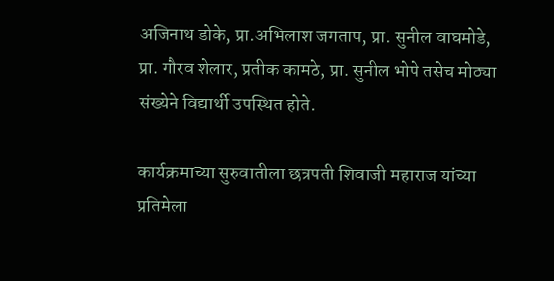अजिनाथ डोके, प्रा.अभिलाश जगताप, प्रा. सुनील वाघमोडे, प्रा. गौरव शेलार, प्रतीक कामठे, प्रा. सुनील भोपे तसेच मोठ्या संख्येने विद्यार्थी उपस्थित होते.

कार्यक्रमाच्या सुरुवातीला छत्रपती शिवाजी महाराज यांच्या प्रतिमेला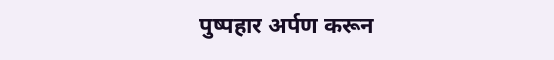पुष्पहार अर्पण करून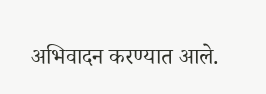अभिवादन करण्यात आले.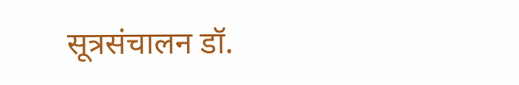सूत्रसंचालन डॉ.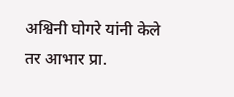अश्विनी घोगरे यांनी केले तर आभार प्रा.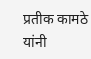प्रतीक कामठे यांनी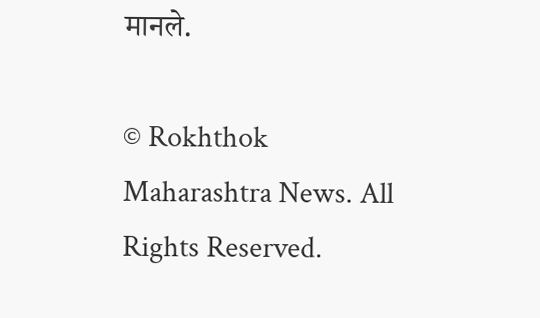मानले.

© Rokhthok Maharashtra News. All Rights Reserved.